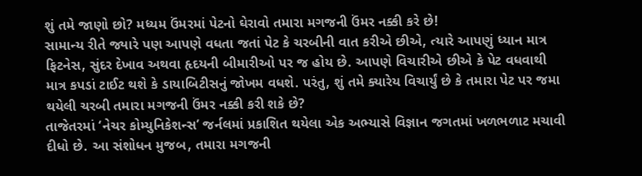શું તમે જાણો છો? મધ્યમ ઉંમરમાં પેટનો ઘેરાવો તમારા મગજની ઉંમર નક્કી કરે છે!
સામાન્ય રીતે જ્યારે પણ આપણે વધતા જતાં પેટ કે ચરબીની વાત કરીએ છીએ, ત્યારે આપણું ધ્યાન માત્ર ફિટનેસ, સુંદર દેખાવ અથવા હૃદયની બીમારીઓ પર જ હોય છે. આપણે વિચારીએ છીએ કે પેટ વધવાથી માત્ર કપડાં ટાઈટ થશે કે ડાયાબિટીસનું જોખમ વધશે. પરંતુ, શું તમે ક્યારેય વિચાર્યું છે કે તમારા પેટ પર જમા થયેલી ચરબી તમારા મગજની ઉંમર નક્કી કરી શકે છે?
તાજેતરમાં ‘નેચર કોમ્યુનિકેશન્સ’ જર્નલમાં પ્રકાશિત થયેલા એક અભ્યાસે વિજ્ઞાન જગતમાં ખળભળાટ મચાવી દીધો છે. આ સંશોધન મુજબ, તમારા મગજની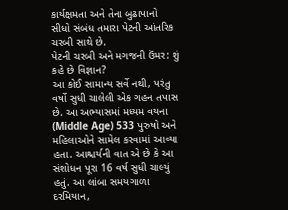કાર્યક્ષમતા અને તેના બુઢાપાનો સીધો સંબંધ તમારા પેટની આંતરિક ચરબી સાથે છે.
પેટની ચરબી અને મગજની ઉંમર: શું કહે છે વિજ્ઞાન?
આ કોઈ સામાન્ય સર્વે નથી, પરંતુ વર્ષો સુધી ચાલેલી એક ગહન તપાસ છે. આ અભ્યાસમાં મધ્યમ વયના (Middle Age) 533 પુરુષો અને મહિલાઓને સામેલ કરવામાં આવ્યા હતા. આશ્ચર્યની વાત એ છે કે આ સંશોધન પૂરા 16 વર્ષ સુધી ચાલ્યું હતું. આ લાંબા સમયગાળા દરમિયાન,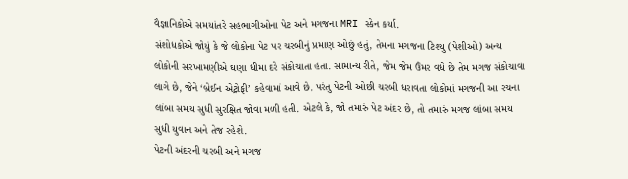વૈજ્ઞાનિકોએ સમયાંતરે સહભાગીઓના પેટ અને મગજના MRI સ્કેન કર્યા.
સંશોધકોએ જોયું કે જે લોકોના પેટ પર ચરબીનું પ્રમાણ ઓછું હતું, તેમના મગજના ટિશ્યુ (પેશીઓ) અન્ય લોકોની સરખામણીએ ઘણા ધીમા દરે સંકોચાતા હતા. સામાન્ય રીતે, જેમ જેમ ઉંમર વધે છે તેમ મગજ સંકોચાવા લાગે છે, જેને ‘બ્રેઈન એટ્રોફી’ કહેવામાં આવે છે. પરંતુ પેટની ઓછી ચરબી ધરાવતા લોકોમાં મગજની આ રચના લાંબા સમય સુધી સુરક્ષિત જોવા મળી હતી. એટલે કે, જો તમારું પેટ અંદર છે, તો તમારું મગજ લાંબા સમય સુધી યુવાન અને તેજ રહેશે.
પેટની અંદરની ચરબી અને મગજ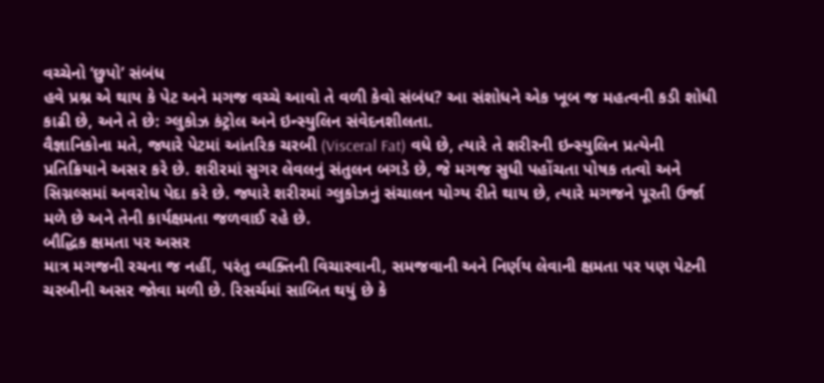વચ્ચેનો ‘છુપો’ સંબંધ
હવે પ્રશ્ન એ થાય કે પેટ અને મગજ વચ્ચે આવો તે વળી કેવો સંબંધ? આ સંશોધને એક ખૂબ જ મહત્વની કડી શોધી કાઢી છે, અને તે છે: ગ્લુકોઝ કંટ્રોલ અને ઇન્સ્યુલિન સંવેદનશીલતા.
વૈજ્ઞાનિકોના મતે, જ્યારે પેટમાં આંતરિક ચરબી (Visceral Fat) વધે છે, ત્યારે તે શરીરની ઇન્સ્યુલિન પ્રત્યેની પ્રતિક્રિયાને અસર કરે છે. શરીરમાં સુગર લેવલનું સંતુલન બગડે છે, જે મગજ સુધી પહોંચતા પોષક તત્વો અને સિગ્નલ્સમાં અવરોધ પેદા કરે છે. જ્યારે શરીરમાં ગ્લુકોઝનું સંચાલન યોગ્ય રીતે થાય છે, ત્યારે મગજને પૂરતી ઉર્જા મળે છે અને તેની કાર્યક્ષમતા જળવાઈ રહે છે.
બૌદ્ધિક ક્ષમતા પર અસર
માત્ર મગજની રચના જ નહીં, પરંતુ વ્યક્તિની વિચારવાની, સમજવાની અને નિર્ણય લેવાની ક્ષમતા પર પણ પેટની ચરબીની અસર જોવા મળી છે. રિસર્ચમાં સાબિત થયું છે કે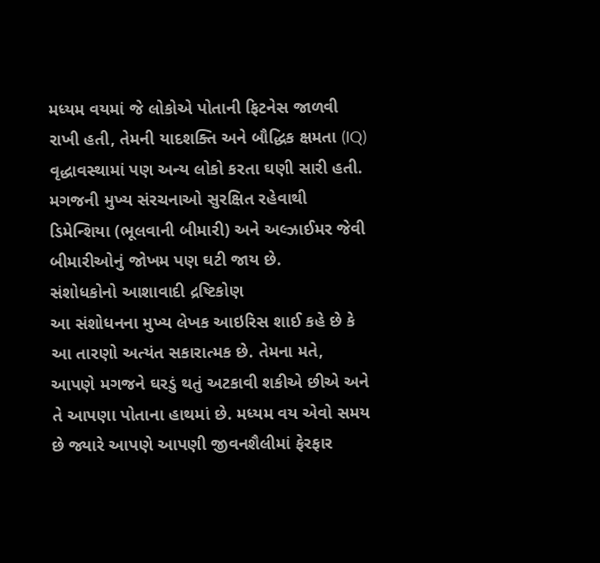મધ્યમ વયમાં જે લોકોએ પોતાની ફિટનેસ જાળવી રાખી હતી, તેમની યાદશક્તિ અને બૌદ્ધિક ક્ષમતા (IQ) વૃદ્ધાવસ્થામાં પણ અન્ય લોકો કરતા ઘણી સારી હતી. મગજની મુખ્ય સંરચનાઓ સુરક્ષિત રહેવાથી ડિમેન્શિયા (ભૂલવાની બીમારી) અને અલ્ઝાઈમર જેવી બીમારીઓનું જોખમ પણ ઘટી જાય છે.
સંશોધકોનો આશાવાદી દ્રષ્ટિકોણ
આ સંશોધનના મુખ્ય લેખક આઇરિસ શાઈ કહે છે કે આ તારણો અત્યંત સકારાત્મક છે. તેમના મતે, આપણે મગજને ઘરડું થતું અટકાવી શકીએ છીએ અને તે આપણા પોતાના હાથમાં છે. મધ્યમ વય એવો સમય છે જ્યારે આપણે આપણી જીવનશૈલીમાં ફેરફાર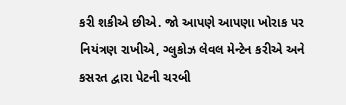કરી શકીએ છીએ. જો આપણે આપણા ખોરાક પર નિયંત્રણ રાખીએ, ગ્લુકોઝ લેવલ મેન્ટેન કરીએ અને કસરત દ્વારા પેટની ચરબી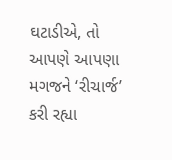ઘટાડીએ, તો આપણે આપણા મગજને ‘રીચાર્જ’ કરી રહ્યા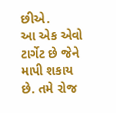છીએ.
આ એક એવો ટાર્ગેટ છે જેને માપી શકાય છે. તમે રોજ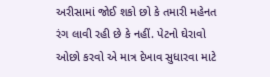અરીસામાં જોઈ શકો છો કે તમારી મહેનત રંગ લાવી રહી છે કે નહીં. પેટનો ઘેરાવો ઓછો કરવો એ માત્ર દેખાવ સુધારવા માટે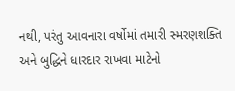નથી, પરંતુ આવનારા વર્ષોમાં તમારી સ્મરણશક્તિ અને બુદ્ધિને ધારદાર રાખવા માટેનો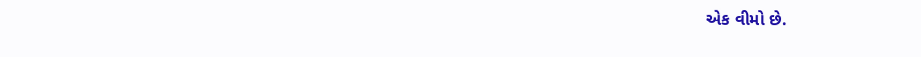એક વીમો છે.